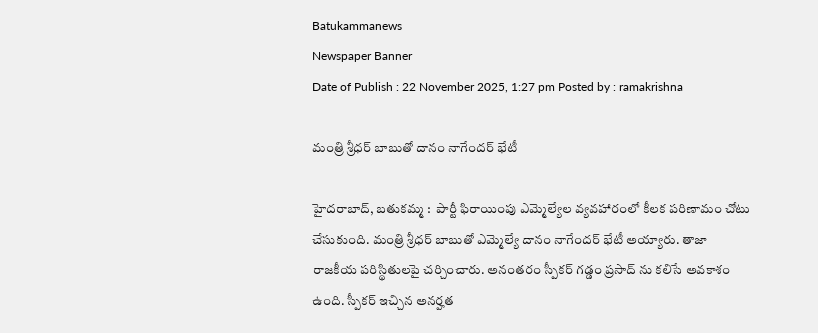Batukammanews
Newspaper Banner
Date of Publish : 22 November 2025, 1:27 pm Posted by : ramakrishna

మంత్రి శ్రీధర్ బాబుతో దానం నాగేందర్ భేటీ

హైదరాబాద్, బతుకమ్మ :  పార్టీ ఫిరాయింపు ఎమ్మెల్యేల వ్యవహారంలో కీలక పరిణామం చోటు చేసుకుంది. మంత్రి శ్రీధర్ బాబుతో ఎమ్మెల్యే దానం నాగేందర్ భేటీ అయ్యారు. తాజా రాజకీయ పరిస్థితులపై చర్చించారు. అనంతరం స్పీకర్ గడ్డం ప్రసాద్ ను కలిసే అవకాశం ఉంది. స్పీకర్ ఇచ్చిన అనర్హత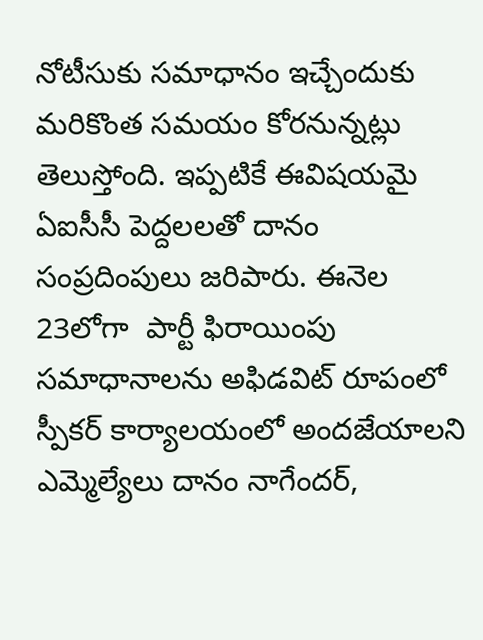నోటీసుకు సమాధానం ఇచ్చేందుకు మరికొంత సమయం కోరనున్నట్లు తెలుస్తోంది. ఇప్పటికే ఈవిషయమై ఏఐసీసీ పెద్దలలతో దానం సంప్రదింపులు జరిపారు. ఈనెల 23లోగా  పార్టీ ఫిరాయింపు సమాధానాలను అఫిడవిట్ రూపంలో స్పీకర్ కార్యాలయంలో అందజేయాలని ఎమ్మెల్యేలు దానం నాగేందర్,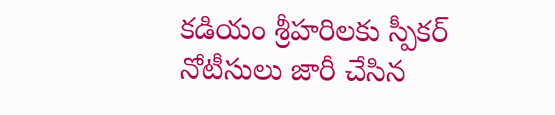కడియం శ్రీహరిలకు స్పీకర్ నోటీసులు జారీ చేసిన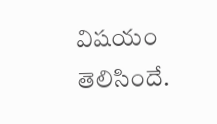విషయం తెలిసిందే.